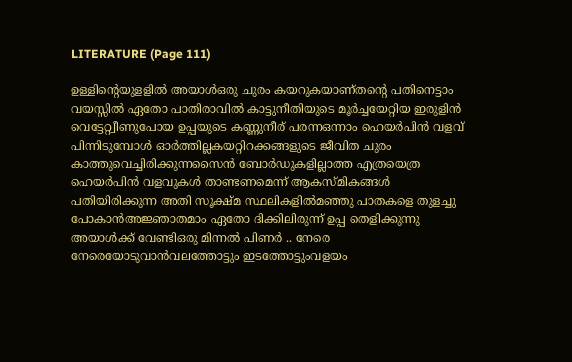LITERATURE (Page 111)

ഉള്ളിന്റെയുളളിൽ അയാൾഒരു ചുരം കയറുകയാണ്തന്റെ പതിനെട്ടാം വയസ്സിൽ ഏതോ പാതിരാവിൽ കാട്ടുനീതിയുടെ മൂർച്ചയേറ്റിയ ഇരുളിൻ വെട്ടേറ്റ്വീണുപോയ ഉപ്പയുടെ കണ്ണുനീര് പരന്നഒന്നാം ഹെയർപിൻ വളവ് പിന്നിടുമ്പോൾ ഓർത്തില്ലകയറ്റിറക്കങ്ങളുടെ ജീവിത ചുരം കാത്തുവെച്ചിരിക്കുന്നസൈൻ ബോർഡുകളില്ലാത്ത എത്രയെത്ര ഹെയർപിൻ വളവുകൾ താണ്ടണമെന്ന് ആകസ്‌മികങ്ങൾ പതിയിരിക്കുന്ന അതി സൂക്ഷ്മ സ്ഥലികളിൽമഞ്ഞു പാതകളെ തുളച്ചു പോകാൻഅജ്ഞാതമാം ഏതോ ദിക്കിലിരുന്ന് ഉപ്പ തെളിക്കുന്നു അയാൾക്ക് വേണ്ടിഒരു മിന്നൽ പിണർ .. നേരെ നേരെയോടുവാൻവലത്തോട്ടും ഇടത്തോട്ടുംവളയം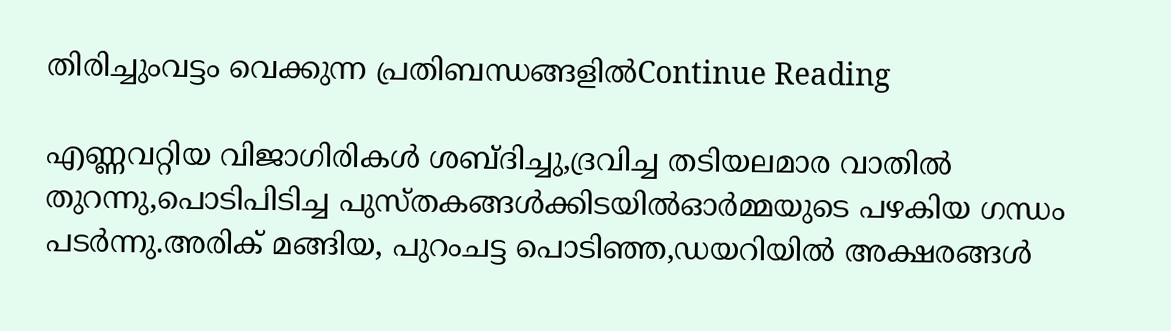തിരിച്ചുംവട്ടം വെക്കുന്ന പ്രതിബന്ധങ്ങളിൽContinue Reading

എണ്ണവറ്റിയ വിജാഗിരികൾ ശബ്‌ദിച്ചു,ദ്രവിച്ച തടിയലമാര വാതിൽ തുറന്നു,പൊടിപിടിച്ച പുസ്‌തകങ്ങൾക്കിടയിൽഓർമ്മയുടെ പഴകിയ ഗന്ധം പടർന്നു.അരിക് മങ്ങിയ, പുറംചട്ട പൊടിഞ്ഞ,ഡയറിയിൽ അക്ഷരങ്ങൾ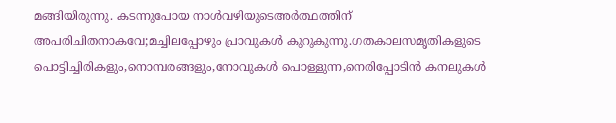മങ്ങിയിരുന്നു. കടന്നുപോയ നാൾവഴിയുടെഅർത്ഥത്തിന് അപരിചിതനാകവേ;മച്ചിലപ്പോഴും പ്രാവുകൾ കുറുകുന്നു.ഗതകാലസമൃതികളുടെ പൊട്ടിച്ചിരികളും,നൊമ്പരങ്ങളും,നോവുകൾ പൊള്ളുന്ന,നെരിപ്പോടിൻ കനലുകൾ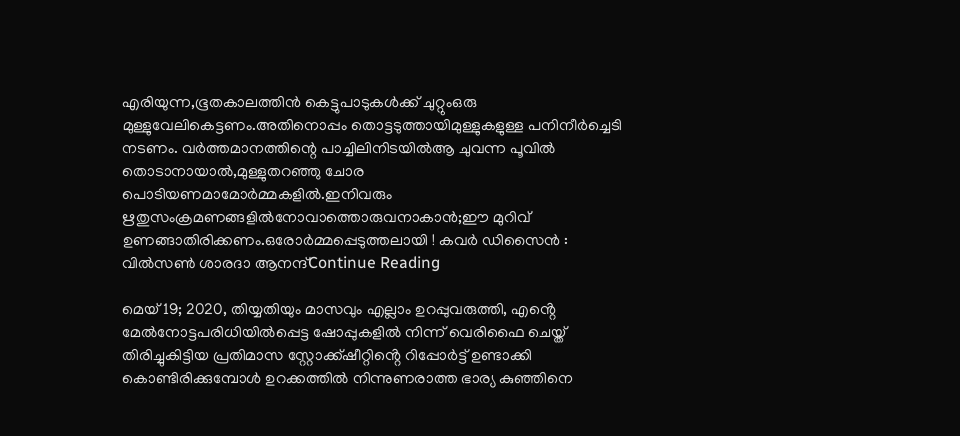എരിയുന്ന,ഭൂതകാലത്തിൻ കെട്ടുപാടുകൾക്ക് ചുറ്റുംഒരു മുള്ളുവേലികെട്ടണം.അതിനൊപ്പം തൊട്ടടുത്തായിമുള്ളുകളുള്ള പനിനീർച്ചെടി നടണം. വർത്തമാനത്തിന്റെ പാച്ചിലിനിടയിൽആ ചുവന്ന പൂവിൽ തൊടാനായാൽ,മുള്ളുതറഞ്ഞു ചോര പൊടിയണമാമോർമ്മകളിൽ.ഇനിവരും ഋതുസംക്രമണങ്ങളിൽനോവാത്തൊരുവനാകാൻ;ഈ മുറിവ് ഉണങ്ങാതിരിക്കണം.ഒരോർമ്മപ്പെടുത്തലായി ! കവർ ഡിസൈൻ : വിൽസൺ ശാരദാ ആനന്ദ്Continue Reading

മെയ് 19; 2020, തിയ്യതിയും മാസവും എല്ലാം ഉറപ്പുവരുത്തി, എൻ്റെ മേൽനോട്ടപരിധിയിൽപ്പെട്ട ഷോപ്പുകളിൽ നിന്ന് വെരിഫൈ ചെയ്ത് തിരിച്ചുകിട്ടിയ പ്രതിമാസ സ്റ്റോക്ക്ഷീറ്റിൻ്റെ റിപ്പോർട്ട് ഉണ്ടാക്കി കൊണ്ടിരിക്കുമ്പോൾ ഉറക്കത്തിൽ നിന്നുണരാത്ത ഭാര്യ കുഞ്ഞിനെ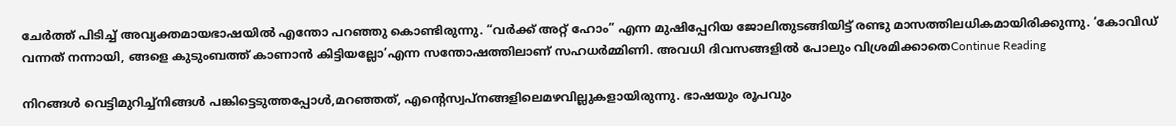ചേർത്ത് പിടിച്ച് അവ്യക്തമായഭാഷയിൽ എന്തോ പറഞ്ഞു കൊണ്ടിരുന്നു. “വർക്ക് അറ്റ് ഹോം” എന്ന മുഷിപ്പേറിയ ജോലിതുടങ്ങിയിട്ട് രണ്ടു മാസത്തിലധികമായിരിക്കുന്നു. ‘കോവിഡ് വന്നത് നന്നായി, ങ്ങളെ കുടുംബത്ത് കാണാൻ കിട്ടിയല്ലോ’എന്ന സന്തോഷത്തിലാണ് സഹധർമ്മിണി. അവധി ദിവസങ്ങളിൽ പോലും വിശ്രമിക്കാതെContinue Reading

നിറങ്ങൾ വെട്ടിമുറിച്ച്നിങ്ങൾ പങ്കിട്ടെടുത്തപ്പോൾ,മറഞ്ഞത്, എന്റെസ്വപ്നങ്ങളിലെമഴവില്ലുകളായിരുന്നു. ഭാഷയും രൂപവും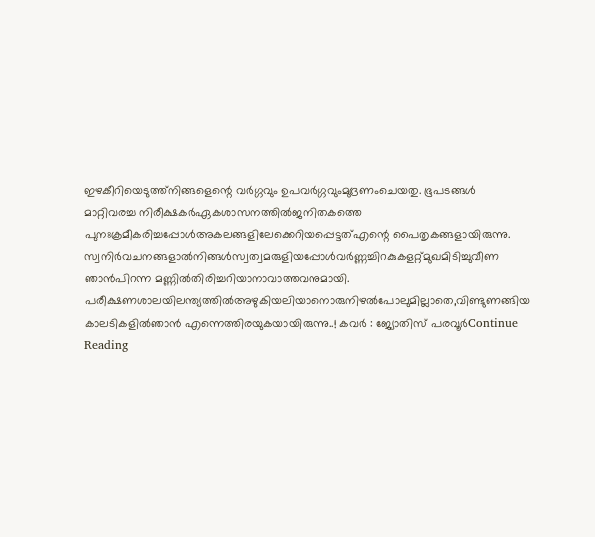ഇഴകീറിയെടുത്ത്നിങ്ങളെന്റെ വർഗ്ഗവും ഉപവർഗ്ഗവുംമുദ്രണംചെയതു. ഭൂപടങ്ങൾ മാറ്റിവരച്ച നിരീക്ഷകർഏകശാസനത്തിൽജനിതകത്തെ പുനഃക്രമീകരിച്ചപ്പോൾഅകലങ്ങളിലേക്കെറിയപ്പെട്ടത്എന്റെ പൈതൃകങ്ങളായിരുന്നു. സ്വനിർവചനങ്ങളാൽനിങ്ങൾസ്വത്വമരുളിയപ്പോൾവർണ്ണച്ചിറകുകളറ്റ്മുഖമിടിച്ചുവീണ ഞാൻപിറന്ന മണ്ണിൽതിരിച്ചറിയാനാവാത്തവനുമായി. പരീക്ഷണശാലയിലന്ത്യത്തിൽഅഴുകിയലിയാനൊരുനിഴൽപോലുമില്ലാതെ,വിണ്ടുണങ്ങിയ കാലടികളിൽഞാൻ എന്നെത്തിരയുകയായിരുന്നു..! കവർ : ജ്യോതിസ് പരവൂർContinue Reading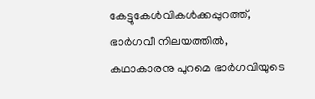കേട്ടുകേള്‍വികള്‍ക്കപ്പുറത്ത്, ഭാര്‍ഗവീ നിലയത്തില്‍, കഥാകാരനു പുറമെ ഭാര്‍ഗവിയുടെ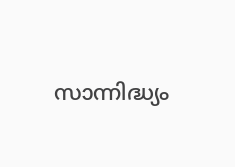സാന്നിദ്ധ്യം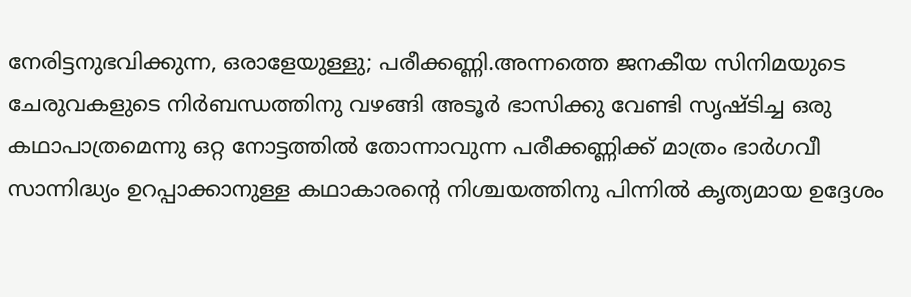നേരിട്ടനുഭവിക്കുന്ന, ഒരാളേയുള്ളു; പരീക്കണ്ണി.അന്നത്തെ ജനകീയ സിനിമയുടെ ചേരുവകളുടെ നിര്‍ബന്ധത്തിനു വഴങ്ങി അടൂര്‍ ഭാസിക്കു വേണ്ടി സൃഷ്ടിച്ച ഒരു കഥാപാത്രമെന്നു ഒറ്റ നോട്ടത്തില്‍ തോന്നാവുന്ന പരീക്കണ്ണിക്ക് മാത്രം ഭാര്‍ഗവീ സാന്നിദ്ധ്യം ഉറപ്പാക്കാനുള്ള കഥാകാരന്‍റെ നിശ്ചയത്തിനു പിന്നില്‍ കൃത്യമായ ഉദ്ദേശം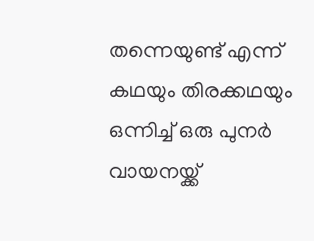തന്നെയുണ്ട് എന്ന് കഥയും തിരക്കഥയും ഒന്നിച്ച് ഒരു പുനര്‍ വായനയ്ക്ക്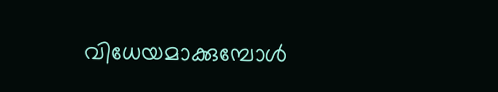വിധേയമാക്കുമ്പോള്‍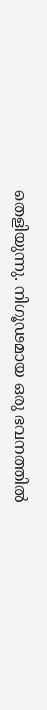തെളിയുന്നു. നിഗൂഢമായ ഒരു ഭവനത്തില്‍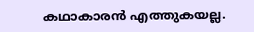കഥാകാരന്‍ എത്തുകയല്ല.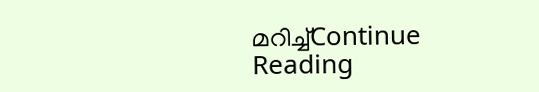മറിച്ച്Continue Reading